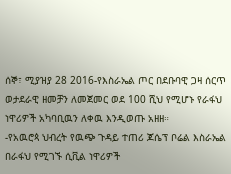ሰኞ፣ ሚያዝያ 28 2016-የእስራኤል ጦር በደቡባዊ ጋዛ ሰርጥ ወታደራዊ ዘመቻን ለመጀመር ወደ 100 ሺህ የሚሆኑ የራፋህ ነዋሪዎች አካባቢዉን ለቀዉ እንዲወጡ አዘዘ።
-የአዉሮጳ ህብረት የዉጭ ጉዳይ ተጠሪ ጆሴፕ ቦሬል እስራኤል በራፋህ የሚገኙ ሲቪል ነዋሪዎች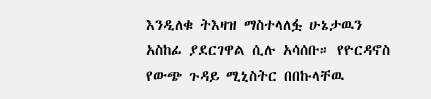እንዲለቁ ትእዛዝ ማስተላለፏ ሁኔታዉን አስከፊ ያደርገዋል ሲሉ አሳሰቡ። የዮርዳኖስ የውጭ ጉዳይ ሚኒስትር በበኩላቸዉ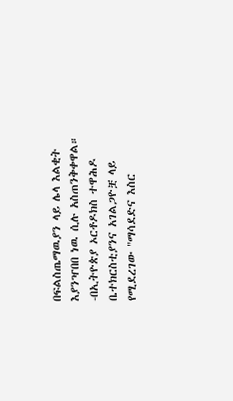በፍልስጤማዉያን ላይ ሌላ እልቂት እያንዣበበ ነዉ ሲሉ አስጠንቅቀዋል።
-በኢትዮጵያ ኦርቶዶክስ ተዋሕዶ ቤተክርስቲያንና አገልጋዮቿ ላይ የሚደረገው "ማሳደድና እስር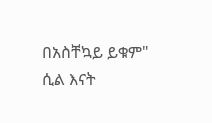በአስቸኳይ ይቁም" ሲል እናት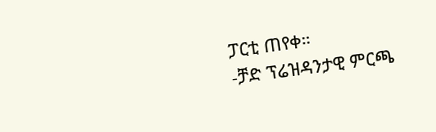ፓርቲ ጠየቀ።
-ቻድ ፕሬዝዳንታዊ ምርጫ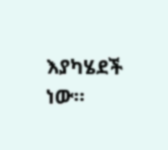እያካሄደች ነው።